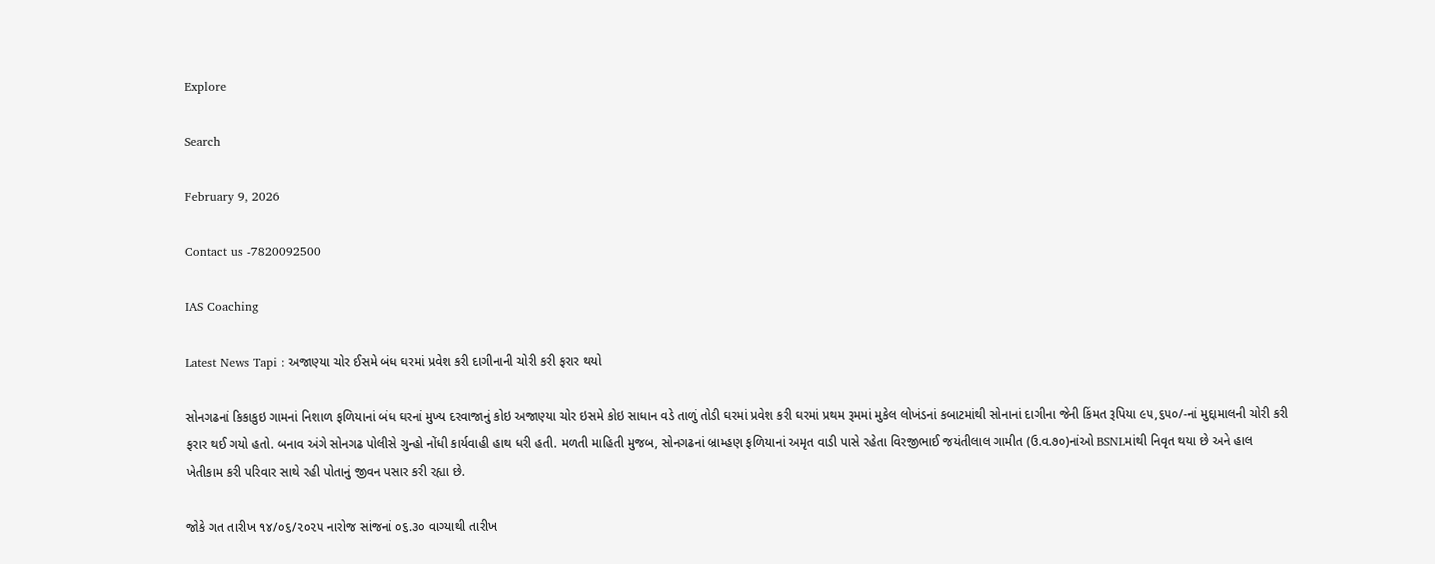Explore

Search

February 9, 2026

Contact us -7820092500

IAS Coaching

Latest News Tapi : અજાણ્યા ચોર ઈસમે બંધ ઘરમાં પ્રવેશ કરી દાગીનાની ચોરી કરી ફરાર થયો

સોનગઢનાં કિકાકુઇ ગામનાં નિશાળ ફળિયાનાં બંધ ઘરનાં મુખ્ય દરવાજાનું કોઇ અજાણ્યા ચોર ઇસમે કોઇ સાધાન વડે તાળું તોડી ઘરમાં પ્રવેશ કરી ઘરમાં પ્રથમ રૂમમાં મુકેલ લોખંડનાં કબાટમાંથી સોનાનાં દાગીના જેની કિંમત રૂપિયા ૯૫,૬૫૦/-નાં મુદ્દામાલની ચોરી કરી ફરાર થઈ ગયો હતો. બનાવ અંગે સોનગઢ પોલીસે ગુન્હો નોંધી કાર્યવાહી હાથ ધરી હતી. મળતી માહિતી મુજબ, સોનગઢનાં બ્રામ્હણ ફળિયાનાં અમૃત વાડી પાસે રહેતા વિરજીભાઈ જયંતીલાલ ગામીત (ઉ.વ.૭૦)નાંઓ BSNLમાંથી નિવૃત થયા છે અને હાલ ખેતીકામ કરી પરિવાર સાથે રહી પોતાનું જીવન પસાર કરી રહ્યા છે.

જોકે ગત તારીખ ૧૪/૦૬/૨૦૨૫ નારોજ સાંજનાં ૦૬.૩૦ વાગ્યાથી તારીખ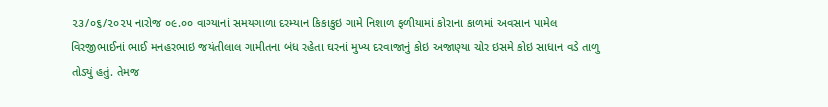૨૩/૦૬/૨૦૨૫ નારોજ ૦૯.૦૦ વાગ્યાનાં સમયગાળા દરમ્યાન કિકાકુઇ ગામે નિશાળ ફળીયામાં કોરાના કાળમાં અવસાન પામેલ વિરજીભાઈનાં ભાઈ મનહરભાઇ જયંતીલાલ ગામીતના બંધ રહેતા ઘરનાં મુખ્ય દરવાજાનું કોઇ અજાણ્યા ચોર ઇસમે કોઇ સાધાન વડે તાળુ તોડ્યું હતું. તેમજ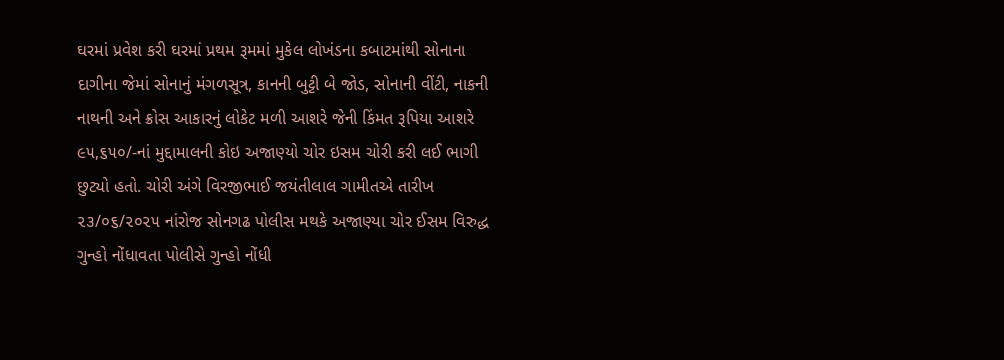ઘરમાં પ્રવેશ કરી ઘરમાં પ્રથમ રૂમમાં મુકેલ લોખંડના કબાટમાંથી સોનાના દાગીના જેમાં સોનાનું મંગળસૂત્ર, કાનની બુટ્ટી બે જોડ, સોનાની વીંટી, નાકની નાથની અને ક્રોસ આકારનું લોકેટ મળી આશરે જેની કિંમત રૂપિયા આશરે ૯૫,૬૫૦/-નાં મુદ્દામાલની કોઇ અજાણ્યો ચોર ઇસમ ચોરી કરી લઈ ભાગી છુટ્યો હતો. ચોરી અંગે વિરજીભાઈ જયંતીલાલ ગામીતએ તારીખ ૨૩/૦૬/૨૦૨૫ નાંરોજ સોનગઢ પોલીસ મથકે અજાણ્યા ચોર ઈસમ વિરુદ્ધ ગુન્હો નોંધાવતા પોલીસે ગુન્હો નોંધી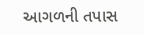આગળની તપાસ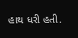હાથ ધરી હતી.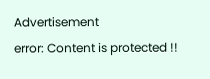Advertisement
error: Content is protected !!